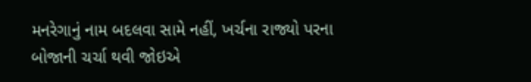મનરેગાનું નામ બદલવા સામે નહીં, ખર્ચના રાજ્યો પરના બોજાની ચર્ચા થવી જોઇએ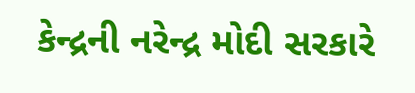કેન્દ્રની નરેન્દ્ર મોદી સરકારે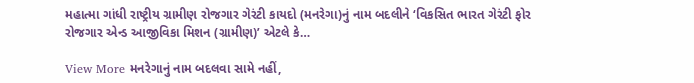મહાત્મા ગાંધી રાષ્ટ્રીય ગ્રામીણ રોજગાર ગેરંટી કાયદો (મનરેગા)નું નામ બદલીને ‘વિકસિત ભારત ગેરંટી ફોર રોજગાર એન્ડ આજીવિકા મિશન (ગ્રામીણ)’ એટલે કે…

View More મનરેગાનું નામ બદલવા સામે નહીં,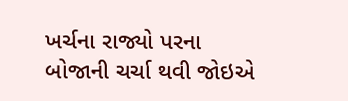ખર્ચના રાજ્યો પરના બોજાની ચર્ચા થવી જોઇએ